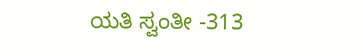ಯತಿ ಸ್ವಂತೀ -313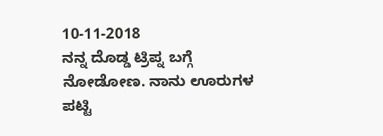10-11-2018
ನನ್ನ ದೊಡ್ಡ ಟ್ರಿಪ್ನ ಬಗ್ಗೆ ನೋಡೋಣ. ನಾನು ಊರುಗಳ ಪಟ್ಟಿ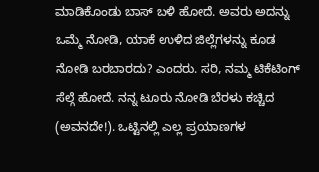ಮಾಡಿಕೊಂಡು ಬಾಸ್ ಬಳಿ ಹೋದೆ. ಅವರು ಅದನ್ನು ಒಮ್ಮೆ ನೋಡಿ, ಯಾಕೆ ಉಳಿದ ಜಿಲ್ಲೆಗಳನ್ನು ಕೂಡ ನೋಡಿ ಬರಬಾರದು? ಎಂದರು. ಸರಿ, ನಮ್ಮ ಟಿಕೆಟಿಂಗ್ ಸೆಲ್ಗೆ ಹೋದೆ. ನನ್ನ ಟೂರು ನೋಡಿ ಬೆರಳು ಕಚ್ಚಿದ (ಅವನದೇ!). ಒಟ್ಟಿನಲ್ಲಿ ಎಲ್ಲ ಪ್ರಯಾಣಗಳ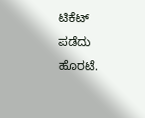ಟಿಕೆಟ್ ಪಡೆದು ಹೊರಟೆ.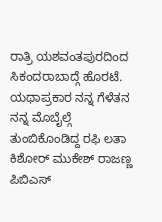ರಾತ್ರಿ ಯಶವಂತಪುರದಿಂದ ಸಿಕಂದರಾಬಾದ್ಗೆ ಹೊರಟೆ. ಯಥಾಪ್ರಕಾರ ನನ್ನ ಗೆಳೆತನ ನನ್ನ ಮೊಬೈಲ್ಗೆ ತುಂಬಿಕೊಂಡಿದ್ದ ರಫಿ ಲತಾ ಕಿಶೋರ್ ಮುಕೇಶ್ ರಾಜಣ್ಣ ಪಿಬಿಎಸ್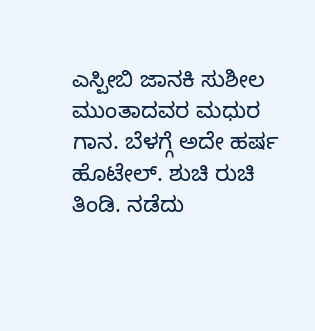ಎಸ್ಪೀಬಿ ಜಾನಕಿ ಸುಶೀಲ ಮುಂತಾದವರ ಮಧುರ ಗಾನ. ಬೆಳಗ್ಗೆ ಅದೇ ಹರ್ಷ ಹೊಟೇಲ್. ಶುಚಿ ರುಚಿ ತಿಂಡಿ. ನಡೆದು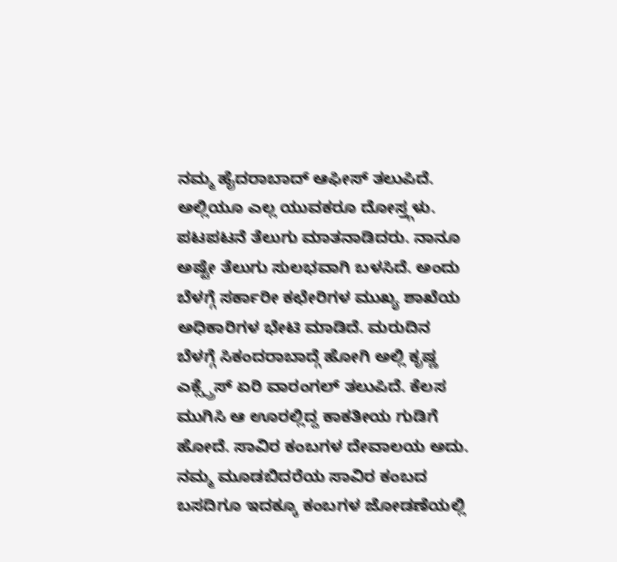ನಮ್ಮ ಹೈದರಾಬಾದ್ ಆಫೀಸ್ ತಲುಪಿದೆ. ಅಲ್ಲಿಯೂ ಎಲ್ಲ ಯುವಕರೂ ದೋಸ್ತ್ಗಳು. ಪಟಪಟನೆ ತೆಲುಗು ಮಾತನಾಡಿದರು. ನಾನೂ ಅಷ್ಟೇ ತೆಲುಗು ಸುಲಭವಾಗಿ ಬಳಸಿದೆ. ಅಂದು ಬೆಳಗ್ಗೆ ಸರ್ಕಾರೀ ಕಛೇರಿಗಳ ಮುಖ್ಯ ಶಾಖೆಯ ಅಧಿಕಾರಿಗಳ ಭೇಟಿ ಮಾಡಿದೆ. ಮರುದಿನ ಬೆಳಗ್ಗೆ ಸಿಕಂದರಾಬಾದ್ಗೆ ಹೋಗಿ ಅಲ್ಲಿ ಕೃಷ್ಣ ಎಕ್ಸ್ಪ್ರೆಸ್ ಏರಿ ವಾರಂಗಲ್ ತಲುಪಿದೆ. ಕೆಲಸ ಮುಗಿಸಿ ಆ ಊರಲ್ಲಿದ್ದ ಕಾಕತೀಯ ಗುಡಿಗೆ ಹೋದೆ. ಸಾವಿರ ಕಂಬಗಳ ದೇವಾಲಯ ಅದು. ನಮ್ಮ ಮೂಡಬಿದರೆಯ ಸಾವಿರ ಕಂಬದ ಬಸದಿಗೂ ಇದಕ್ಕೂ ಕಂಬಗಳ ಜೋಡಣೆಯಲ್ಲಿ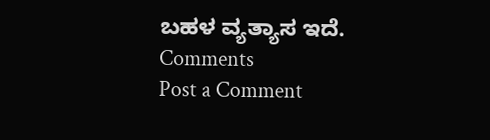ಬಹಳ ವ್ಯತ್ಯಾಸ ಇದೆ.
Comments
Post a Comment